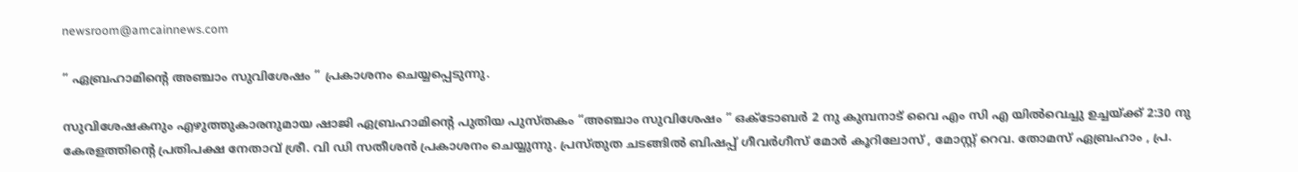newsroom@amcainnews.com

” ഏബ്രഹാമിന്റെ അഞ്ചാം സുവിശേഷം ” പ്രകാശനം ചെയ്യപ്പെടുന്നു.

സുവിശേഷകനും എഴുത്തുകാരനുമായ ഷാജി ഏബ്രഹാമിന്റെ പുതിയ പുസ്തകം “അഞ്ചാം സുവിശേഷം ” ഒക്ടോബർ 2 നു കുമ്പനാട് വൈ എം സി എ യിൽവെച്ചു ഉച്ചയ്ക്ക് 2:30 നു കേരളത്തിന്റെ പ്രതിപക്ഷ നേതാവ് ശ്രീ. വി ഡി സതീശൻ പ്രകാശനം ചെയ്യുന്നു. പ്രസ്തുത ചടങ്ങിൽ ബിഷപ്പ് ഗീവർഗീസ് മോർ കൂറിലോസ് , മോസ്റ്റ് റെവ. തോമസ് ഏബ്രഹാം , പ്ര.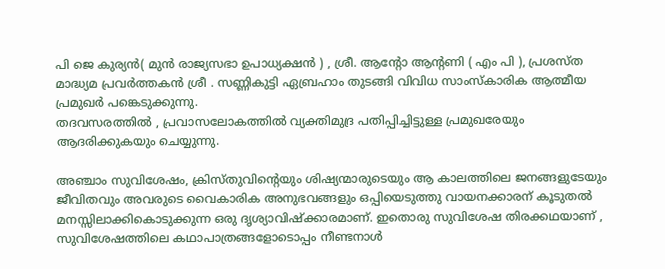പി ജെ കുര്യൻ( മുൻ രാജ്യസഭാ ഉപാധ്യക്ഷൻ ) , ശ്രീ. ആന്റോ ആന്റണി ( എം പി ), പ്രശസ്ത മാദ്ധ്യമ പ്രവർത്തകൻ ശ്രീ . സണ്ണികുട്ടി ഏബ്രഹാം തുടങ്ങി വിവിധ സാംസ്‌കാരിക ആത്മീയ പ്രമുഖർ പങ്കെടുക്കുന്നു.
തദവസരത്തിൽ , പ്രവാസലോകത്തിൽ വ്യക്തിമുദ്ര പതിപ്പിച്ചിട്ടുള്ള പ്രമുഖരേയും ആദരിക്കുകയും ചെയ്യുന്നു.

അഞ്ചാം സുവിശേഷം, ക്രിസ്‌തുവിന്റെയും ശിഷ്യന്മാരുടെയും ആ കാലത്തിലെ ജനങ്ങളുടേയും ജീവിതവും അവരുടെ വൈകാരിക അനുഭവങ്ങളും ഒപ്പിയെടുത്തു വായനക്കാരന് കൂടുതൽ മനസ്സിലാക്കികൊടുക്കുന്ന ഒരു ദൃശ്യാവിഷ്ക്കാരമാണ്. ഇതൊരു സുവിശേഷ തിരക്കഥയാണ് , സുവിശേഷത്തിലെ കഥാപാത്രങ്ങളോടൊപ്പം നീണ്ടനാൾ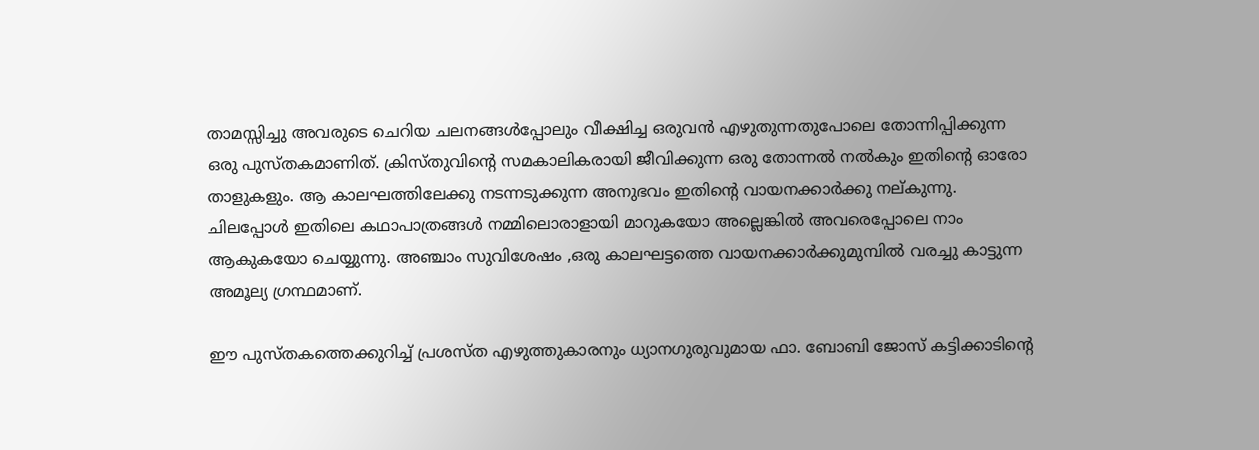താമസ്സിച്ചു അവരുടെ ചെറിയ ചലനങ്ങൾപ്പോലും വീക്ഷിച്ച ഒരുവൻ എഴുതുന്നതുപോലെ തോന്നിപ്പിക്കുന്ന ഒരു പുസ്തകമാണിത്. ക്രിസ്തുവിന്റെ സമകാലികരായി ജീവിക്കുന്ന ഒരു തോന്നൽ നൽകും ഇതിന്റെ ഓരോ താളുകളും. ആ കാലഘത്തിലേക്കു നടന്നടുക്കുന്ന അനുഭവം ഇതിന്റെ വായനക്കാർക്കു നല്കുന്നു. ചിലപ്പോൾ ഇതിലെ കഥാപാത്രങ്ങൾ നമ്മിലൊരാളായി മാറുകയോ അല്ലെങ്കിൽ അവരെപ്പോലെ നാം ആകുകയോ ചെയ്യുന്നു. അഞ്ചാം സുവിശേഷം ,ഒരു കാലഘട്ടത്തെ വായനക്കാർക്കുമുമ്പിൽ വരച്ചു കാട്ടുന്ന അമൂല്യ ഗ്രന്ഥമാണ്.

ഈ പുസ്തകത്തെക്കുറിച്ച് പ്രശസ്ത എഴുത്തുകാരനും ധ്യാനഗുരുവുമായ ഫാ. ബോബി ജോസ് കട്ടിക്കാടിന്റെ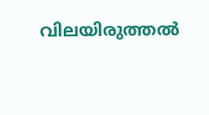വിലയിരുത്തൽ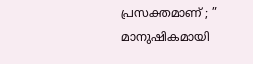പ്രസക്തമാണ് ; ” മാനുഷികമായി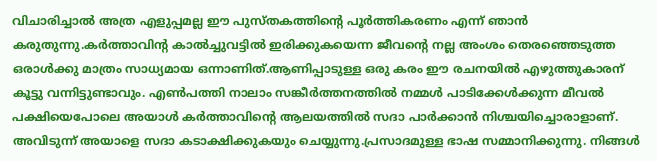വിചാരിച്ചാൽ അത്ര എളുപ്പമല്ല ഈ പുസ്തകത്തിൻ്റെ പൂർത്തികരണം എന്ന് ഞാൻ കരുതുന്നു.കർത്താവിൻ്റ കാൽച്ചുവട്ടിൽ ഇരിക്കുകയെന്ന ജീവൻ്റെ നല്ല അംശം തെരഞ്ഞെടുത്ത ഒരാൾക്കു മാത്രം സാധ്യമായ ഒന്നാണിത്.ആണിപ്പാടുള്ള ഒരു കരം ഈ രചനയിൽ എഴുത്തുകാരന് കൂട്ടു വന്നിട്ടുണ്ടാവും. എൺപത്തി നാലാം സങ്കീർത്തനത്തിൽ നമ്മൾ പാടിക്കേൾക്കുന്ന മീവൽ പക്ഷിയെപോലെ അയാൾ കർത്താവിൻ്റെ ആലയത്തിൽ സദാ പാർക്കാൻ നിശ്ചയിച്ചൊരാളാണ്. അവിടുന്ന് അയാളെ സദാ കടാക്ഷിക്കുകയും ചെയ്യുന്നു.പ്രസാദമുള്ള ഭാഷ സമ്മാനിക്കുന്നു. നിങ്ങൾ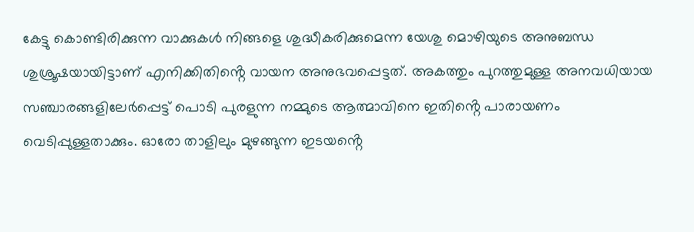കേട്ടു കൊണ്ടിരിക്കുന്ന വാക്കുകൾ നിങ്ങളെ ശുദ്ധീകരിക്കുമെന്ന യേശു മൊഴിയുടെ അനുബന്ധ ശുശ്രൂഷയായിട്ടാണ് എനിക്കിതിൻ്റെ വായന അനുഭവപ്പെട്ടത്. അകത്തും പുറത്തുമുള്ള അനവധിയായ സഞ്ചാരങ്ങളിലേർപ്പെട്ട് പൊടി പുരളുന്ന നമ്മുടെ ആത്മാവിനെ ഇതിൻ്റെ പാരായണം വെടിപ്പുള്ളതാക്കും. ഓരോ താളിലും മുഴങ്ങുന്ന ഇടയൻ്റെ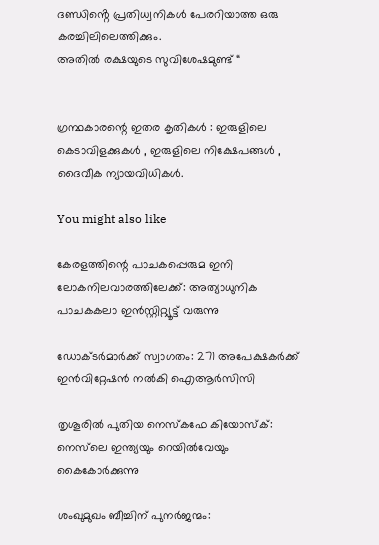ദണ്ഡിൻ്റെ പ്രതിധ്വനികൾ പേരറിയാത്ത ഒരു കരച്ചിലിലെത്തിക്കും.
അതിൽ രക്ഷയുടെ സുവിശേഷമുണ്ട് “


ഗ്രന്ഥകാരന്റെ ഇതര കൃതികൾ : ഇരുളിലെ കെടാവിളക്കുകൾ , ഇരുളിലെ നിക്ഷേപങ്ങൾ , ദൈവീക ന്യായവിധികൾ.

You might also like

കേരളത്തിന്റെ പാചകപ്പെരുമ ഇനി ലോകനിലവാരത്തിലേക്ക്: അത്യാധുനിക പാചകകലാ ഇൻസ്റ്റിറ്റ്യൂട്ട് വരുന്നു

ഡോക്ടർമാർക്ക് സ്വാഗതം: 271 അപേക്ഷകർക്ക് ഇൻവിറ്റേഷൻ നൽകി ഐആർസിസി

തൃശൂരിൽ പുതിയ നെസ്‌കഫേ കിയോസ്ക്: നെസ്‌ലെ ഇന്ത്യയും റെയിൽവേയും കൈകോർക്കുന്നു

ശംഖുമുഖം ബീച്ചിന് പുനർജന്മം: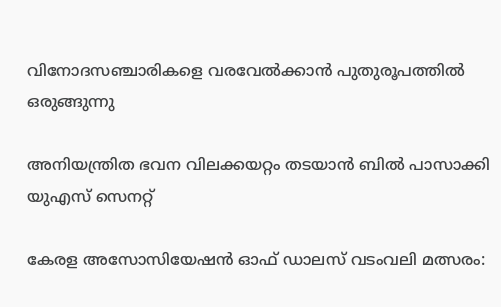വിനോദസഞ്ചാരികളെ വരവേൽക്കാൻ പുതുരൂപത്തിൽ ഒരുങ്ങുന്നു

അനിയന്ത്രിത ഭവന വിലക്കയറ്റം തടയാൻ ബിൽ പാസാക്കി യുഎസ് സെനറ്റ്

കേരള അസോസിയേഷൻ ഓഫ് ഡാലസ് വടംവലി മത്സരം: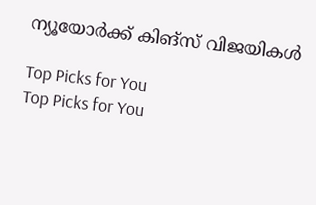ന്യൂയോർക്ക് കിങ്‌സ് വിജയികൾ

Top Picks for You
Top Picks for You